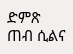ድምጽ ጠብ ሲልና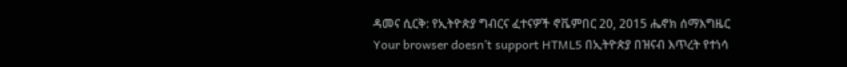ዳመና ሲርቅ: የኢትዮጵያ ግብርና ፈተናዎች ኖቬምበር 20, 2015 ሔኖክ ሰማእግዜር Your browser doesn’t support HTML5 በኢትዮጵያ በዝናብ እጥረት የተነሳ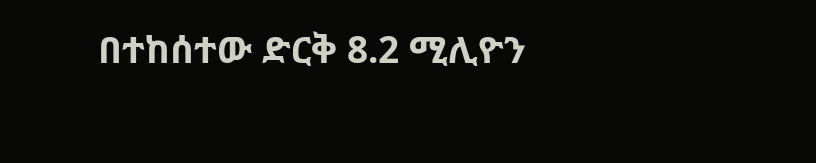በተከሰተው ድርቅ 8.2 ሚሊዮን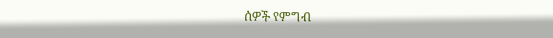ሰዎች የምግብ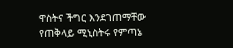ዋስትና ችግር እንደገጠማቸው የጠቅላይ ሚኒስትሩ የምጣኔ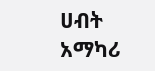ሀብት አማካሪ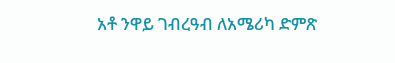አቶ ንዋይ ገብረዓብ ለአሜሪካ ድምጽ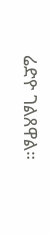ሬድዮ ገልጸዋል።